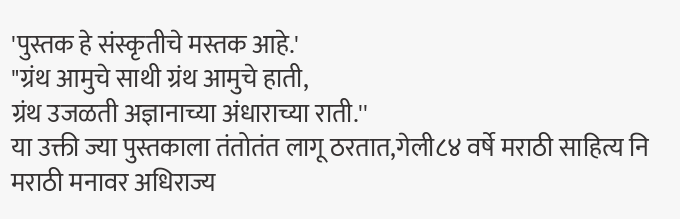'पुस्तक हे संस्कृतीचे मस्तक आहे.'
"ग्रंथ आमुचे साथी ग्रंथ आमुचे हाती,
ग्रंथ उजळती अज्ञानाच्या अंधाराच्या राती.''
या उक्ती ज्या पुस्तकाला तंतोतंत लागू ठरतात,गेली८४ वर्षे मराठी साहित्य नि मराठी मनावर अधिराज्य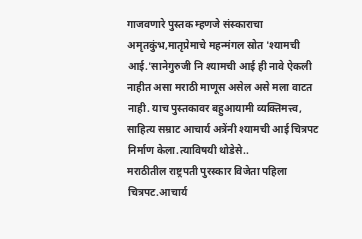गाजवणारे पुस्तक म्हणजे संस्काराचा अमृतकुंभ,मातृप्रेमाचे महन्मंगल स्रोत 'श्यामची आई.'सानेगुरुजी नि श्यामची आई ही नावे ऐकली नाहीत असा मराठी माणूस असेल असे मला वाटत नाही. याच पुस्तकावर बहुआयामी व्यक्तिमत्त्व, साहित्य सम्राट आचार्य अत्रेंनी श्यामची आई चित्रपट निर्माण केला.त्याविषयी थोडेसे..
मराठीतील राष्ट्रपती पुरस्कार विजेता पहिला चित्रपट.आचार्य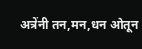अत्रेंनी तन,मन,धन ओतून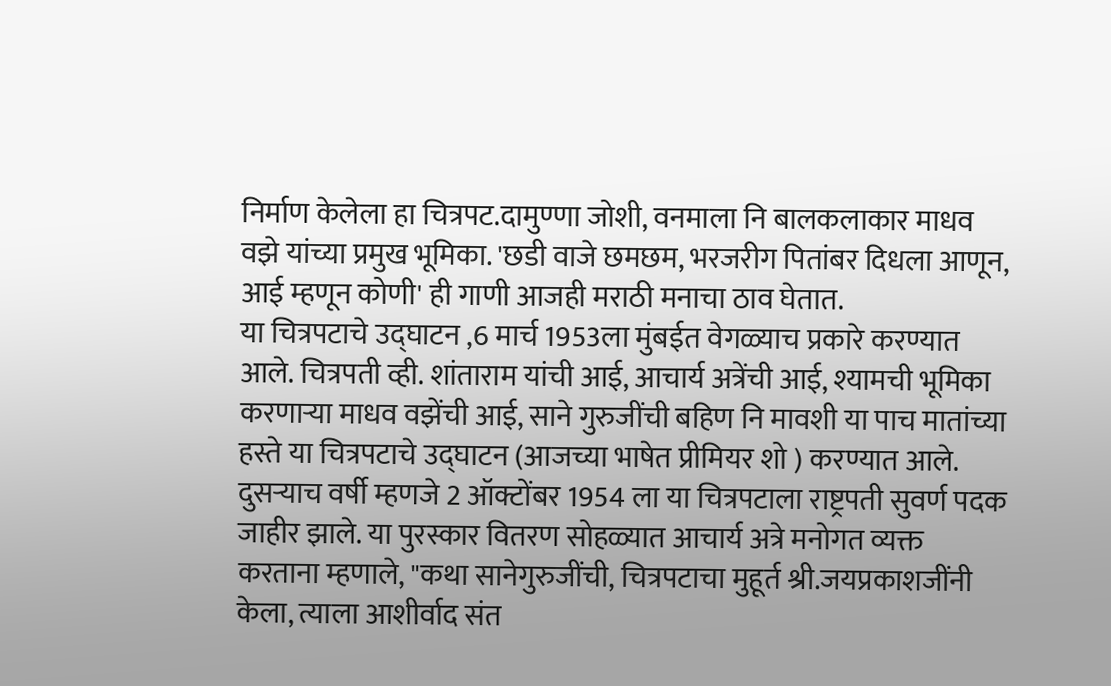निर्माण केलेला हा चित्रपट.दामुण्णा जोशी, वनमाला नि बालकलाकार माधव वझे यांच्या प्रमुख भूमिका. 'छडी वाजे छमछम, भरजरीग पितांबर दिधला आणून, आई म्हणून कोणी' ही गाणी आजही मराठी मनाचा ठाव घेतात.
या चित्रपटाचे उद्घाटन ,6 मार्च 1953ला मुंबईत वेगळ्याच प्रकारे करण्यात आले. चित्रपती व्ही. शांताराम यांची आई, आचार्य अत्रेंची आई, श्यामची भूमिका करणाऱ्या माधव वझेंची आई, साने गुरुजींची बहिण नि मावशी या पाच मातांच्या हस्ते या चित्रपटाचे उद्घाटन (आजच्या भाषेत प्रीमियर शो ) करण्यात आले.
दुसऱ्याच वर्षी म्हणजे 2 ऑक्टोंबर 1954 ला या चित्रपटाला राष्ट्रपती सुवर्ण पदक जाहीर झाले. या पुरस्कार वितरण सोहळ्यात आचार्य अत्रे मनोगत व्यक्त करताना म्हणाले, "कथा सानेगुरुजींची, चित्रपटाचा मुहूर्त श्री.जयप्रकाशजींनी केला, त्याला आशीर्वाद संत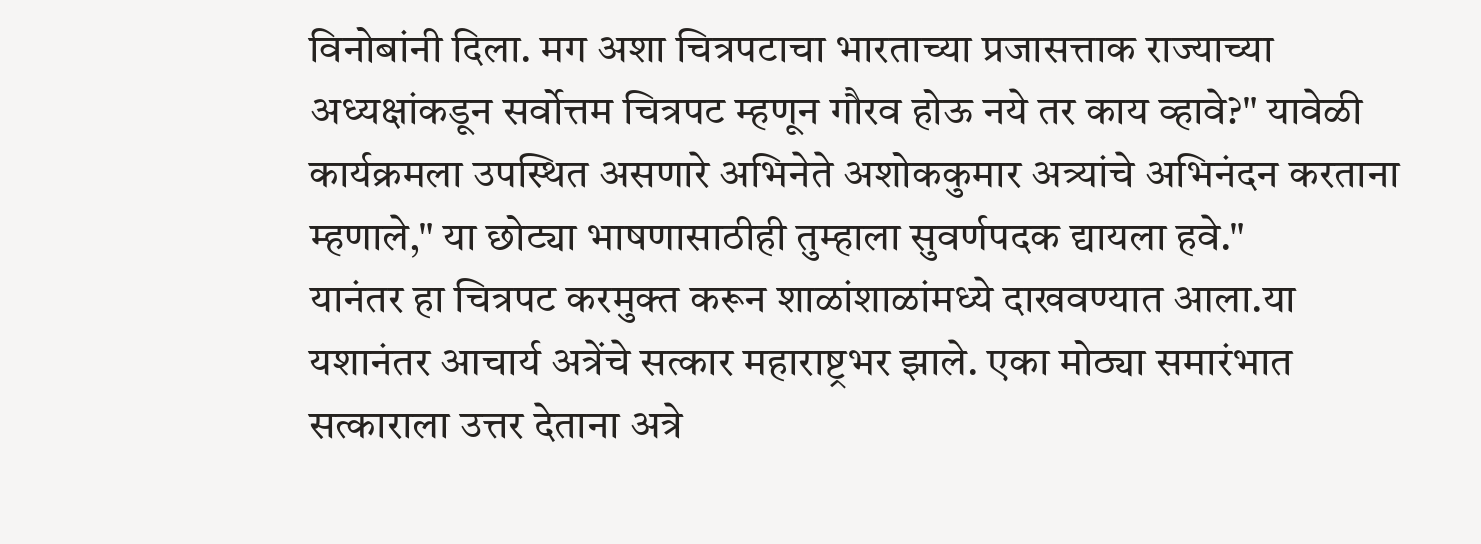विनोबांनी दिला. मग अशा चित्रपटाचा भारताच्या प्रजासत्ताक राज्याच्या अध्यक्षांकडून सर्वोत्तम चित्रपट म्हणून गौरव होऊ नये तर काय व्हावे?" यावेळी कार्यक्रमला उपस्थित असणारे अभिनेते अशोककुमार अत्र्यांचे अभिनंदन करताना म्हणाले," या छोट्या भाषणासाठीही तुम्हाला सुवर्णपदक द्यायला हवे."
यानंतर हा चित्रपट करमुक्त करून शाळांशाळांमध्ये दाखवण्यात आला.या यशानंतर आचार्य अत्रेंचे सत्कार महाराष्ट्रभर झाले. एका मोठ्या समारंभात सत्काराला उत्तर देताना अत्रे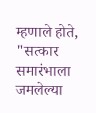म्हणाले होते, "सत्कार समारंभाला जमलेल्या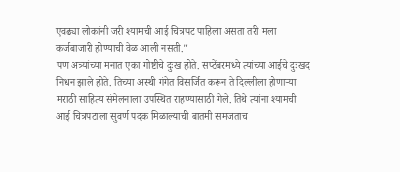एवढ्या लोकांनी जरी श्यामची आई चित्रपट पाहिला असता तरी मला कर्जबाजारी होण्याची वेळ आली नसती."
पण अत्र्यांच्या मनात एका गोष्टीचे दुःख होते. सप्टेंबरमध्ये त्यांच्या आईचे दुःखद निधन झाले होते. तिच्या अस्थी गंगेत विसर्जित करून ते दिल्लीला होणाऱ्या मराठी साहित्य संमेलनाला उपस्थित राहण्यासाठी गेले. तिथे त्यांना श्यामची आई चित्रपटाला सुवर्ण पदक मिळाल्याची बातमी समजताच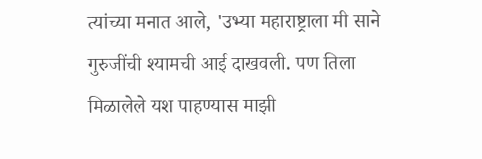त्यांच्या मनात आले, 'उभ्या महाराष्ट्राला मी साने गुरुजींची श्यामची आई दाखवली. पण तिला मिळालेले यश पाहण्यास माझी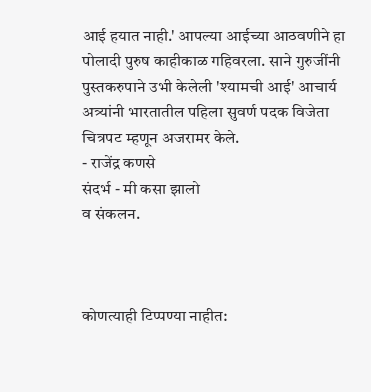आई हयात नाही.' आपल्या आईच्या आठवणीने हा पोलादी पुरुष काहीकाळ गहिवरला. साने गुरुजींनी पुस्तकरुपाने उभी केलेली 'श्यामची आई' आचार्य अत्र्यांनी भारतातील पहिला सुवर्ण पदक विजेता चित्रपट म्हणून अजरामर केले.
- राजेंद्र कणसे
संदर्भ - मी कसा झालो
व संकलन.



कोणत्याही टिप्पण्या नाहीत: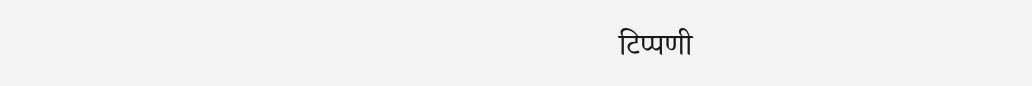टिप्पणी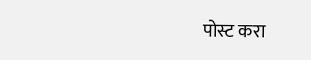पोस्ट करा